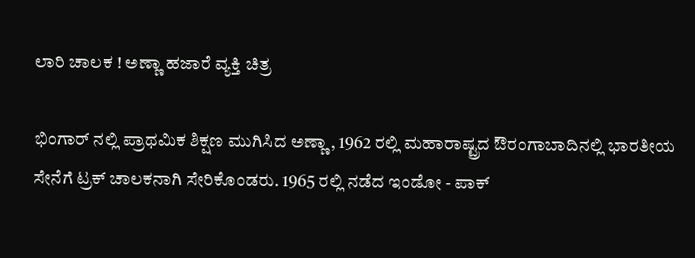ಲಾರಿ ಚಾಲಕ ! ಅಣ್ಣಾ ಹಜಾರೆ ವ್ಯಕ್ತಿ ಚಿತ್ರ

ಭಿಂಗಾರ್ ನಲ್ಲಿ ಪ್ರಾಥಮಿಕ ಶಿಕ್ಷಣ ಮುಗಿಸಿದ ಅಣ್ಣಾ, 1962 ರಲ್ಲಿ ಮಹಾರಾಷ್ಟ್ರದ ಔರಂಗಾಬಾದಿನಲ್ಲಿ ಭಾರತೀಯ ಸೇನೆಗೆ ಟ್ರಕ್ ಚಾಲಕನಾಗಿ ಸೇರಿಕೊಂಡರು. 1965 ರಲ್ಲಿ ನಡೆದ ಇಂಡೋ - ಪಾಕ್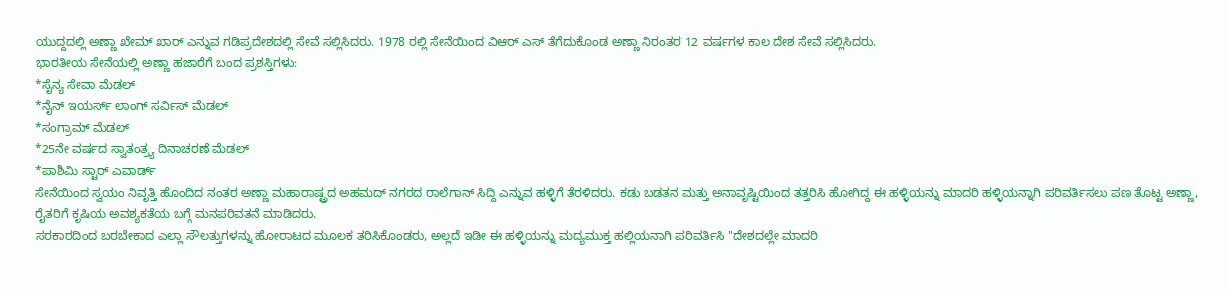ಯುದ್ದದಲ್ಲಿ ಅಣ್ಣಾ ಖೇಮ್ ಖಾರ್ ಎನ್ನುವ ಗಡಿಪ್ರದೇಶದಲ್ಲಿ ಸೇವೆ ಸಲ್ಲಿಸಿದರು. 1978 ರಲ್ಲಿ ಸೇನೆಯಿಂದ ವಿಆರ್ ಎಸ್ ತೆಗೆದುಕೊಂಡ ಅಣ್ಣಾ ನಿರಂತರ 12 ವರ್ಷಗಳ ಕಾಲ ದೇಶ ಸೇವೆ ಸಲ್ಲಿಸಿದರು.
ಭಾರತೀಯ ಸೇನೆಯಲ್ಲಿ ಅಣ್ಣಾ ಹಜಾರೆಗೆ ಬಂದ ಪ್ರಶಸ್ತಿಗಳು:
*ಸೈನ್ಯ ಸೇವಾ ಮೆಡಲ್
*ನೈನ್ ಇಯರ್ಸ್ ಲಾಂಗ್ ಸರ್ವಿಸ್ ಮೆಡಲ್
*ಸಂಗ್ರಾಮ್ ಮೆಡಲ್
*25ನೇ ವರ್ಷದ ಸ್ವಾತಂತ್ರ್ಯ ದಿನಾಚರಣೆ ಮೆಡಲ್
*ಪಾಶಿಮಿ ಸ್ಟಾರ್ ಎವಾರ್ಡ್
ಸೇನೆಯಿಂದ ಸ್ವಯಂ ನಿವೃತ್ತಿ ಹೊಂದಿದ ನಂತರ ಅಣ್ಣಾ ಮಹಾರಾಷ್ಟ್ರದ ಅಹಮದ್ ನಗರದ ರಾಲೆಗಾನ್ ಸಿದ್ದಿ ಎನ್ನುವ ಹಳ್ಳಿಗೆ ತೆರಳಿದರು. ಕಡು ಬಡತನ ಮತ್ತು ಅನಾವೃಷ್ಟಿಯಿಂದ ತತ್ತರಿಸಿ ಹೋಗಿದ್ದ ಈ ಹಳ್ಳಿಯನ್ನು ಮಾದರಿ ಹಳ್ಳಿಯನ್ನಾಗಿ ಪರಿವರ್ತಿಸಲು ಪಣ ತೊಟ್ಟ ಅಣ್ಣಾ, ರೈತರಿಗೆ ಕೃಷಿಯ ಅವಶ್ಯಕತೆಯ ಬಗ್ಗೆ ಮನಪರಿವತನೆ ಮಾಡಿದರು.
ಸರಕಾರದಿಂದ ಬರಬೇಕಾದ ಎಲ್ಲಾ ಸೌಲತ್ತುಗಳನ್ನು ಹೋರಾಟದ ಮೂಲಕ ತರಿಸಿಕೊಂಡರು, ಅಲ್ಲದೆ ಇಡೀ ಈ ಹಳ್ಳಿಯನ್ನು ಮದ್ಯಮುಕ್ತ ಹಲ್ಲಿಯನಾಗಿ ಪರಿವರ್ತಿಸಿ "ದೇಶದಲ್ಲೇ ಮಾದರಿ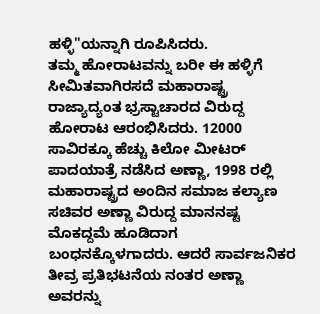ಹಳ್ಳಿ"ಯನ್ನಾಗಿ ರೂಪಿಸಿದರು.
ತಮ್ಮ ಹೋರಾಟವನ್ನು ಬರೀ ಈ ಹಳ್ಳಿಗೆ ಸೀಮಿತವಾಗಿರಸದೆ ಮಹಾರಾಷ್ಟ್ರ ರಾಜ್ಯಾದ್ಯಂತ ಭ್ರಸ್ಟಾಚಾರದ ವಿರುದ್ದ ಹೋರಾಟ ಆರಂಭಿಸಿದರು. 12000 ಸಾವಿರಕ್ಕೂ ಹೆಚ್ಚು ಕಿಲೋ ಮೀಟರ್ ಪಾದಯಾತ್ರೆ ನಡೆಸಿದ ಅಣ್ಣಾ, 1998 ರಲ್ಲಿ ಮಹಾರಾಷ್ಟ್ರದ ಅಂದಿನ ಸಮಾಜ ಕಲ್ಯಾಣ ಸಚಿವರ ಅಣ್ಣಾ ವಿರುದ್ದ ಮಾನನಷ್ಟ ಮೊಕದ್ದಮೆ ಹೂಡಿದಾಗ ಬಂಧನಕ್ಕೊಳಗಾದರು. ಆದರೆ ಸಾರ್ವಜನಿಕರ ತೀವ್ರ ಪ್ರತಿಭಟನೆಯ ನಂತರ ಅಣ್ಣಾ ಅವರನ್ನು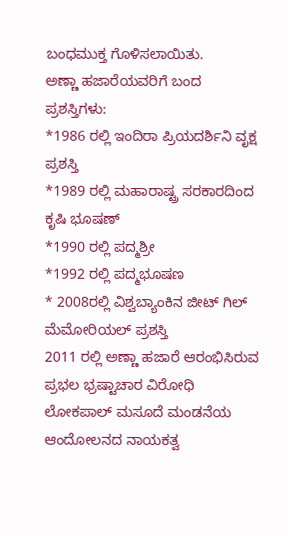ಬಂಧಮುಕ್ತ ಗೊಳಿಸಲಾಯಿತು.
ಅಣ್ಣಾ ಹಜಾರೆಯವರಿಗೆ ಬಂದ ಪ್ರಶಸ್ತಿಗಳು:
*1986 ರಲ್ಲಿ ಇಂದಿರಾ ಪ್ರಿಯದರ್ಶಿನಿ ವೃಕ್ಷ ಪ್ರಶಸ್ತಿ
*1989 ರಲ್ಲಿ ಮಹಾರಾಷ್ಟ್ರ ಸರಕಾರದಿಂದ ಕೃಷಿ ಭೂಷಣ್
*1990 ರಲ್ಲಿ ಪದ್ಮಶ್ರೀ
*1992 ರಲ್ಲಿ ಪದ್ಮಭೂಷಣ
* 2008ರಲ್ಲಿ ವಿಶ್ವಬ್ಯಾಂಕಿನ ಜೀಟ್ ಗಿಲ್ ಮೆಮೋರಿಯಲ್ ಪ್ರಶಸ್ತಿ
2011 ರಲ್ಲಿ ಅಣ್ಣಾ ಹಜಾರೆ ಆರಂಭಿಸಿರುವ ಪ್ರಭಲ ಭ್ರಷ್ಟಾಚಾರ ವಿರೋಧಿ ಲೋಕಪಾಲ್ ಮಸೂದೆ ಮಂಡನೆಯ ಆಂದೋಲನದ ನಾಯಕತ್ವ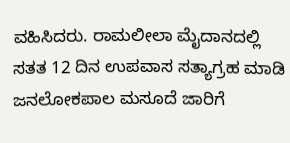ವಹಿಸಿದರು. ರಾಮಲೀಲಾ ಮೈದಾನದಲ್ಲಿ ಸತತ 12 ದಿನ ಉಪವಾಸ ಸತ್ಯಾಗ್ರಹ ಮಾಡಿ ಜನಲೋಕಪಾಲ ಮಸೂದೆ ಜಾರಿಗೆ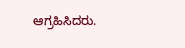ಆಗ್ರಹಿಸಿದರು.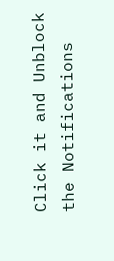Click it and Unblock the Notifications